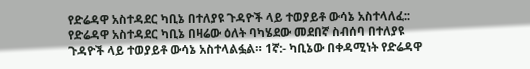የድሬዳዋ አስተዳደር ካቢኔ በተለያዩ ጉዳዮች ላይ ተወያይቶ ውሳኔ አስተላለፈ::
የድሬዳዋ አስተዳደር ካቢኔ በዛሬው ዕለት ባካሄደው መደበኛ ስብሰባ በተለያዩ ጉዳዮች ላይ ተወያይቶ ውሳኔ አስተላልፏል። 1ኛ:- ካቢኔው በቀዳሚነት የድሬዳዋ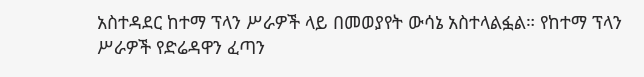አስተዳደር ከተማ ፕላን ሥራዎች ላይ በመወያየት ውሳኔ አስተላልፏል። የከተማ ፕላን ሥራዎች የድሬዳዋን ፈጣን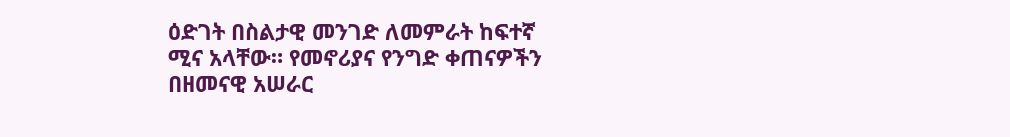ዕድገት በስልታዊ መንገድ ለመምራት ከፍተኛ ሚና አላቸው። የመኖሪያና የንግድ ቀጠናዎችን በዘመናዊ አሠራር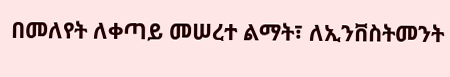በመለየት ለቀጣይ መሠረተ ልማት፣ ለኢንቨስትመንት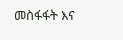መስፋፋት እና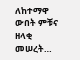ለከተማዋ ውበት ምቹና ዘላቂ መሠረት…